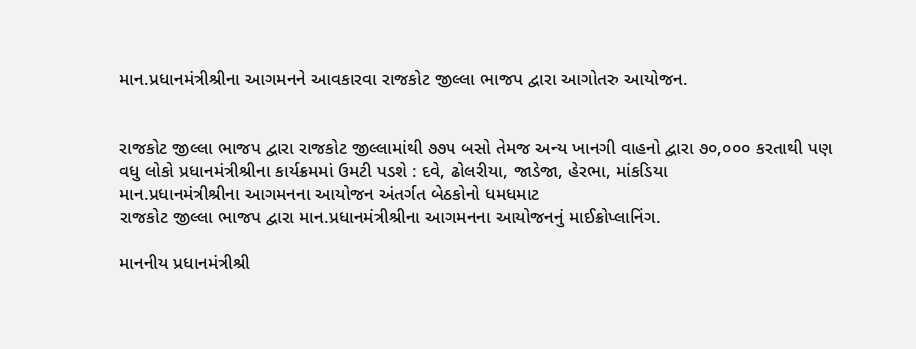માન.પ્રધાનમંત્રીશ્રીના આગમનને આવકારવા રાજકોટ જીલ્લા ભાજપ દ્વારા આગોતરુ આયોજન.


રાજકોટ જીલ્લા ભાજપ દ્વારા રાજકોટ જીલ્લામાંથી ૭૭૫ બસો તેમજ અન્ય ખાનગી વાહનો દ્વારા ૭૦,૦૦૦ કરતાથી પણ વધુ લોકો પ્રધાનમંત્રીશ્રીના કાર્યક્રમમાં ઉમટી પડશે : દવે, ઢોલરીયા, જાડેજા, હેરભા, માંકડિયા
માન.પ્રધાનમંત્રીશ્રીના આગમનના આયોજન અંતર્ગત બેઠકોનો ધમધમાટ
રાજકોટ જીલ્લા ભાજપ દ્વારા માન.પ્રધાનમંત્રીશ્રીના આગમનના આયોજનનું માઈક્રોપ્લાનિંગ.

માનનીય પ્રધાનમંત્રીશ્રી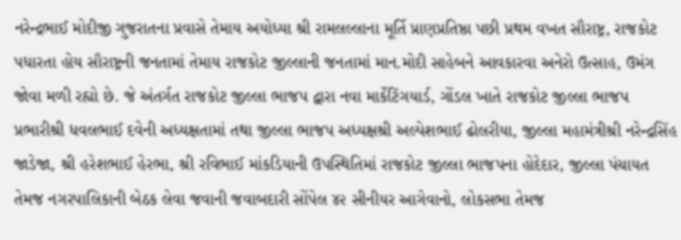નરેન્દ્રભાઈ મોદીજી ગુજરાતના પ્રવાસે તેમાય અયોધ્યા શ્રી રામલલ્લાના મૂર્તિ પ્રાણપ્રતિષ્ઠા પછી પ્રથમ વખત સૌરાષ્ટ્ર, રાજકોટ પધારતા હોય સૌરાષ્ટ્રની જનતામાં તેમાય રાજકોટ જીલ્લાની જનતામાં માન.મોદી સાહેબને આવકારવા અનેરો ઉત્સાહ, ઉમંગ જોવા મળી રહ્યો છે. જે અંતર્ગત રાજકોટ જીલ્લા ભાજપ દ્વારા નવા માર્કેટિંગયાર્ડ, ગોંડલ ખાતે રાજકોટ જીલ્લા ભાજપ પ્રભારીશ્રી ધવલભાઈ દવેની અધ્યક્ષતામાં તથા જીલ્લા ભાજપ અધ્યક્ષશ્રી અલ્પેશભાઈ ઢોલરીયા, જીલ્લા મહામંત્રીશ્રી નરેન્દ્રસિંહ જાડેજા, શ્રી હરેશભાઈ હેરભા, શ્રી રવિભાઈ માંકડિયાની ઉપસ્થિતિમાં રાજકોટ જીલ્લા ભાજપના હોદેદાર, જીલ્લા પંચાયત તેમજ નગરપાલિકાની બેઠક લેવા જવાની જવાબદારી સોંપેલ ૪૨ સીનીયર આગેવાનો, લોકસભા તેમજ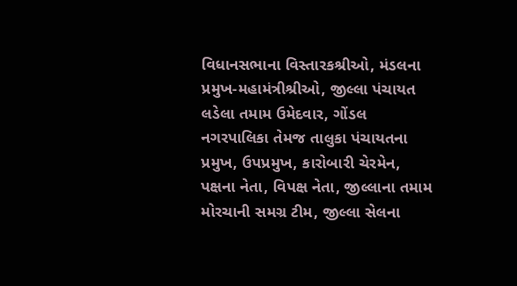વિધાનસભાના વિસ્તારકશ્રીઓ, મંડલના પ્રમુખ-મહામંત્રીશ્રીઓ, જીલ્લા પંચાયત લડેલા તમામ ઉમેદવાર, ગોંડલ નગરપાલિકા તેમજ તાલુકા પંચાયતના પ્રમુખ, ઉપપ્રમુખ, કારોબારી ચેરમેન, પક્ષના નેતા, વિપક્ષ નેતા, જીલ્લાના તમામ મોરચાની સમગ્ર ટીમ, જીલ્લા સેલના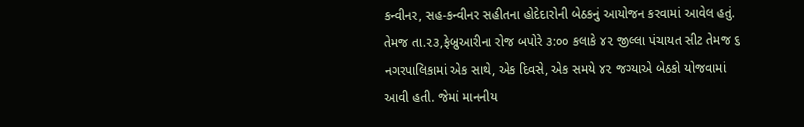કન્વીનર, સહ-કન્વીનર સહીતના હોદેદારોની બેઠકનું આયોજન કરવામાં આવેલ હતું. તેમજ તા.૨૩,ફેબ્રુઆરીના રોજ બપોરે ૩:૦૦ કલાકે ૪૨ જીલ્લા પંચાયત સીટ તેમજ ૬ નગરપાલિકામાં એક સાથે, એક દિવસે, એક સમયે ૪૨ જગ્યાએ બેઠકો યોજવામાં આવી હતી. જેમાં માનનીય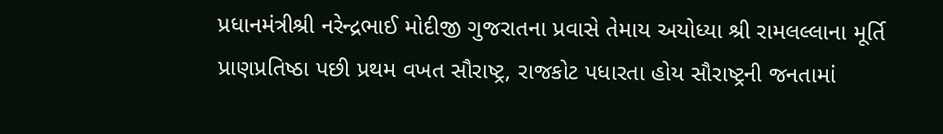પ્રધાનમંત્રીશ્રી નરેન્દ્રભાઈ મોદીજી ગુજરાતના પ્રવાસે તેમાય અયોધ્યા શ્રી રામલલ્લાના મૂર્તિ પ્રાણપ્રતિષ્ઠા પછી પ્રથમ વખત સૌરાષ્ટ્ર, રાજકોટ પધારતા હોય સૌરાષ્ટ્રની જનતામાં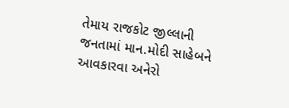તેમાય રાજકોટ જીલ્લાની જનતામાં માન.મોદી સાહેબને આવકારવા અનેરો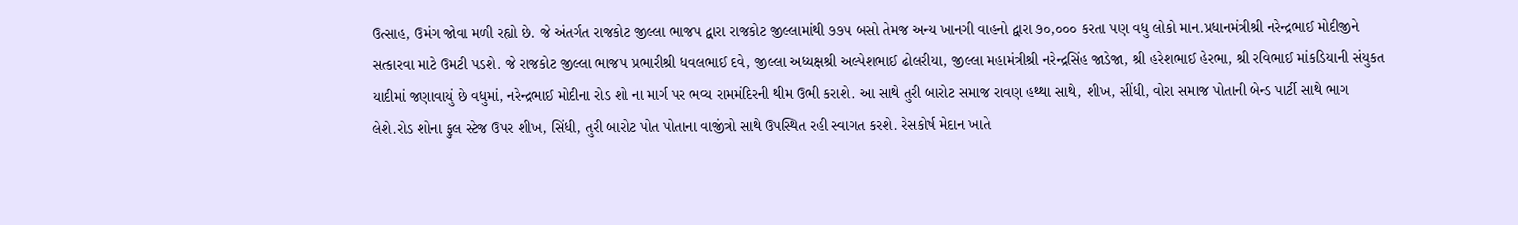ઉત્સાહ, ઉમંગ જોવા મળી રહ્યો છે. જે અંતર્ગત રાજકોટ જીલ્લા ભાજપ દ્વારા રાજકોટ જીલ્લામાંથી ૭૭૫ બસો તેમજ અન્ય ખાનગી વાહનો દ્વારા ૭૦,૦૦૦ કરતા પણ વધુ લોકો માન.પ્રધાનમંત્રીશ્રી નરેન્દ્રભાઈ મોદીજીને સત્કારવા માટે ઉમટી પડશે. જે રાજકોટ જીલ્લા ભાજપ પ્રભારીશ્રી ધવલભાઈ દવે, જીલ્લા અધ્યક્ષશ્રી અલ્પેશભાઈ ઢોલરીયા, જીલ્લા મહામંત્રીશ્રી નરેન્દ્રસિંહ જાડેજા, શ્રી હરેશભાઈ હેરભા, શ્રી રવિભાઈ માંકડિયાની સંયુકત યાદીમાં જણાવાયું છે વધુમાં, નરેન્દ્રભાઈ મોદીના રોડ શો ના માર્ગ પર ભવ્ય રામમંદિરની થીમ ઉભી કરાશે. આ સાથે તુરી બારોટ સમાજ રાવણ હથ્થા સાથે, શીખ, સીંધી, વોરા સમાજ પોતાની બેન્ડ પાર્ટી સાથે ભાગ લેશે.રોડ શોના ફુલ સ્ટેજ ઉપર શીખ, સિંધી, તુરી બારોટ પોત પોતાના વાજીંત્રો સાથે ઉપસ્થિત રહી સ્વાગત કરશે. રેસકોર્ષ મેદાન ખાતે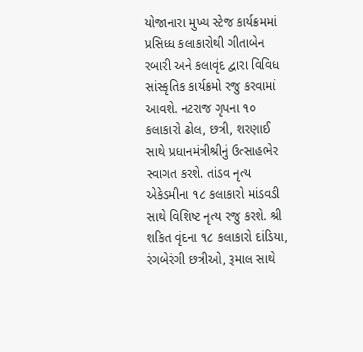યોજાનારા મુખ્ય સ્ટેજ કાર્યક્રમમાં પ્રસિધ્ધ કલાકારોથી ગીતાબેન રબારી અને કલાવૃંદ દ્વારા વિવિધ સાંસ્કૃતિક કાર્યક્રમો રજુ કરવામાં આવશે. નટરાજ ગૃપના ૧૦ કલાકારો ઢોલ, છત્રી, શરણાઈ સાથે પ્રધાનમંત્રીશ્રીનું ઉત્સાહભેર સ્વાગત કરશે. તાંડવ નૃત્ય એકેડમીના ૧૮ કલાકારો માંડવડી સાથે વિશિષ્ટ નૃત્ય રજુ કરશે. શ્રી શકિત વૃંદના ૧૮ કલાકારો દાંડિયા, રંગબેરંગી છત્રીઓ, રૂમાલ સાથે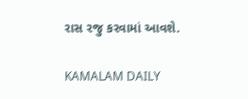રાસ રજુ કરવામાં આવશે.

KAMALAM DAILY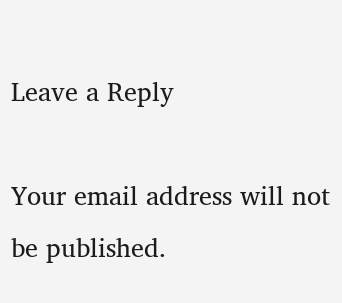Leave a Reply

Your email address will not be published.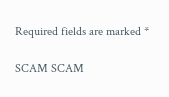Required fields are marked *

SCAM SCAM